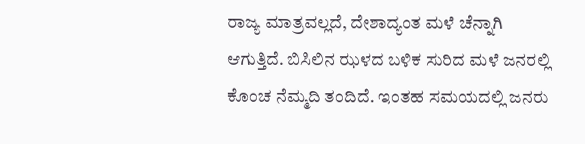ರಾಜ್ಯ ಮಾತ್ರವಲ್ಲದೆ, ದೇಶಾದ್ಯಂತ ಮಳೆ ಚೆನ್ನಾಗಿ ಆಗುತ್ತಿದೆ. ಬಿಸಿಲಿನ ಝಳದ ಬಳಿಕ ಸುರಿದ ಮಳೆ ಜನರಲ್ಲಿ ಕೊಂಚ ನೆಮ್ಮದಿ ತಂದಿದೆ. ಇಂತಹ ಸಮಯದಲ್ಲಿ ಜನರು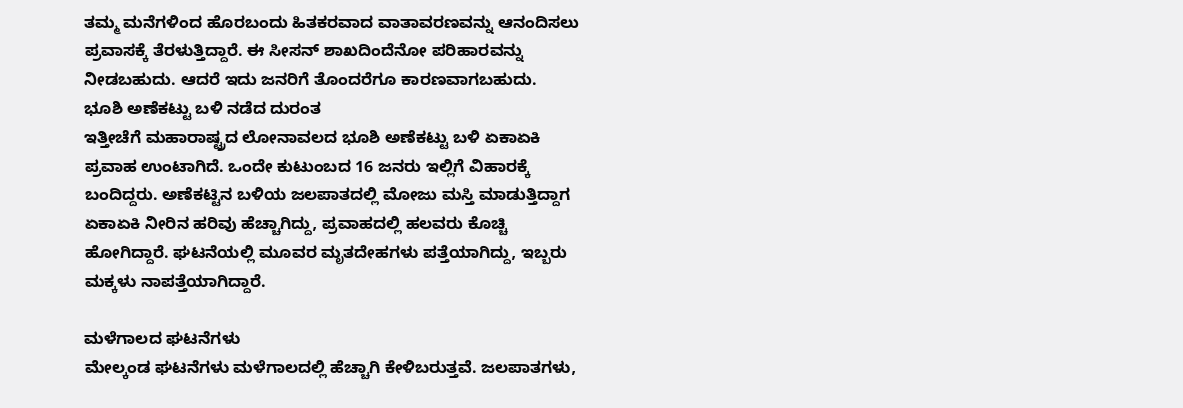ತಮ್ಮ ಮನೆಗಳಿಂದ ಹೊರಬಂದು ಹಿತಕರವಾದ ವಾತಾವರಣವನ್ನು ಆನಂದಿಸಲು ಪ್ರವಾಸಕ್ಕೆ ತೆರಳುತ್ತಿದ್ದಾರೆ. ಈ ಸೀಸನ್ ಶಾಖದಿಂದೆನೋ ಪರಿಹಾರವನ್ನು ನೀಡಬಹುದು. ಆದರೆ ಇದು ಜನರಿಗೆ ತೊಂದರೆಗೂ ಕಾರಣವಾಗಬಹುದು.
ಭೂಶಿ ಅಣೆಕಟ್ಟು ಬಳಿ ನಡೆದ ದುರಂತ
ಇತ್ತೀಚೆಗೆ ಮಹಾರಾಷ್ಟ್ರದ ಲೋನಾವಲದ ಭೂಶಿ ಅಣೆಕಟ್ಟು ಬಳಿ ಏಕಾಏಕಿ ಪ್ರವಾಹ ಉಂಟಾಗಿದೆ. ಒಂದೇ ಕುಟುಂಬದ 16 ಜನರು ಇಲ್ಲಿಗೆ ವಿಹಾರಕ್ಕೆ ಬಂದಿದ್ದರು. ಅಣೆಕಟ್ಟಿನ ಬಳಿಯ ಜಲಪಾತದಲ್ಲಿ ಮೋಜು ಮಸ್ತಿ ಮಾಡುತ್ತಿದ್ದಾಗ ಏಕಾಏಕಿ ನೀರಿನ ಹರಿವು ಹೆಚ್ಚಾಗಿದ್ದು, ಪ್ರವಾಹದಲ್ಲಿ ಹಲವರು ಕೊಚ್ಚಿ ಹೋಗಿದ್ದಾರೆ. ಘಟನೆಯಲ್ಲಿ ಮೂವರ ಮೃತದೇಹಗಳು ಪತ್ತೆಯಾಗಿದ್ದು, ಇಬ್ಬರು ಮಕ್ಕಳು ನಾಪತ್ತೆಯಾಗಿದ್ದಾರೆ.

ಮಳೆಗಾಲದ ಘಟನೆಗಳು
ಮೇಲ್ಕಂಡ ಘಟನೆಗಳು ಮಳೆಗಾಲದಲ್ಲಿ ಹೆಚ್ಚಾಗಿ ಕೇಳಿಬರುತ್ತವೆ. ಜಲಪಾತಗಳು,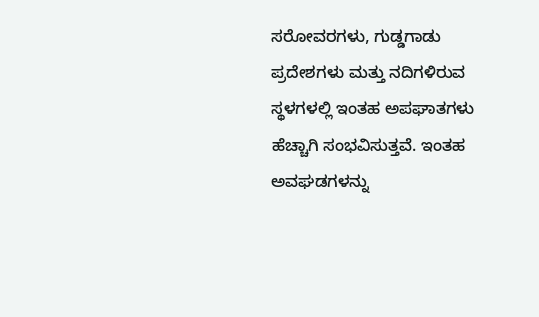ಸರೋವರಗಳು, ಗುಡ್ಡಗಾಡು ಪ್ರದೇಶಗಳು ಮತ್ತು ನದಿಗಳಿರುವ ಸ್ಥಳಗಳಲ್ಲಿ ಇಂತಹ ಅಪಘಾತಗಳು ಹೆಚ್ಚಾಗಿ ಸಂಭವಿಸುತ್ತವೆ. ಇಂತಹ ಅವಘಡಗಳನ್ನು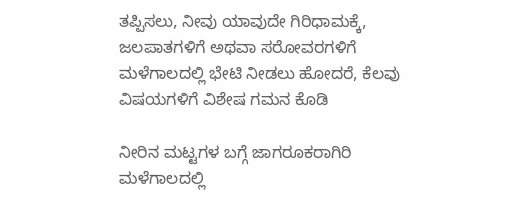ತಪ್ಪಿಸಲು, ನೀವು ಯಾವುದೇ ಗಿರಿಧಾಮಕ್ಕೆ, ಜಲಪಾತಗಳಿಗೆ ಅಥವಾ ಸರೋವರಗಳಿಗೆ ಮಳೆಗಾಲದಲ್ಲಿ ಭೇಟಿ ನೀಡಲು ಹೋದರೆ, ಕೆಲವು ವಿಷಯಗಳಿಗೆ ವಿಶೇಷ ಗಮನ ಕೊಡಿ

ನೀರಿನ ಮಟ್ಟಗಳ ಬಗ್ಗೆ ಜಾಗರೂಕರಾಗಿರಿ
ಮಳೆಗಾಲದಲ್ಲಿ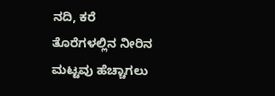ನದಿ, ಕರೆ ತೊರೆಗಳಲ್ಲಿನ ನೀರಿನ ಮಟ್ಟವು ಹೆಚ್ಚಾಗಲು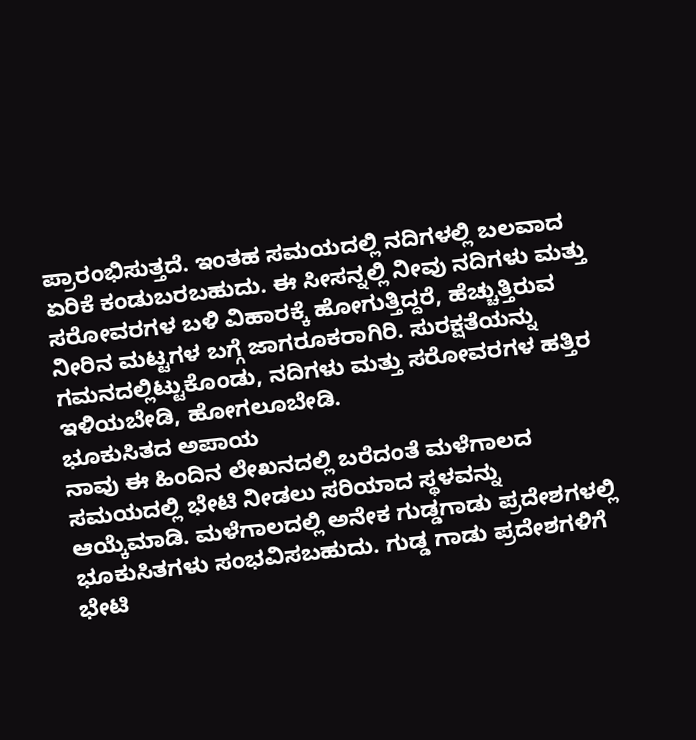ಪ್ರಾರಂಭಿಸುತ್ತದೆ. ಇಂತಹ ಸಮಯದಲ್ಲಿ ನದಿಗಳಲ್ಲಿ ಬಲವಾದ ಏರಿಕೆ ಕಂಡುಬರಬಹುದು. ಈ ಸೀಸನ್ನಲ್ಲಿ ನೀವು ನದಿಗಳು ಮತ್ತು ಸರೋವರಗಳ ಬಳಿ ವಿಹಾರಕ್ಕೆ ಹೋಗುತ್ತಿದ್ದರೆ, ಹೆಚ್ಚುತ್ತಿರುವ ನೀರಿನ ಮಟ್ಟಗಳ ಬಗ್ಗೆ ಜಾಗರೂಕರಾಗಿರಿ. ಸುರಕ್ಷತೆಯನ್ನು ಗಮನದಲ್ಲಿಟ್ಟುಕೊಂಡು, ನದಿಗಳು ಮತ್ತು ಸರೋವರಗಳ ಹತ್ತಿರ ಇಳಿಯಬೇಡಿ, ಹೋಗಲೂಬೇಡಿ.
ಭೂಕುಸಿತದ ಅಪಾಯ
ನಾವು ಈ ಹಿಂದಿನ ಲೇಖನದಲ್ಲಿ ಬರೆದಂತೆ ಮಳೆಗಾಲದ ಸಮಯದಲ್ಲಿ ಭೇಟಿ ನೀಡಲು ಸರಿಯಾದ ಸ್ಥಳವನ್ನು ಆಯ್ಕೆಮಾಡಿ. ಮಳೆಗಾಲದಲ್ಲಿ ಅನೇಕ ಗುಡ್ಡಗಾಡು ಪ್ರದೇಶಗಳಲ್ಲಿ ಭೂಕುಸಿತಗಳು ಸಂಭವಿಸಬಹುದು. ಗುಡ್ಡ ಗಾಡು ಪ್ರದೇಶಗಳಿಗೆ ಭೇಟಿ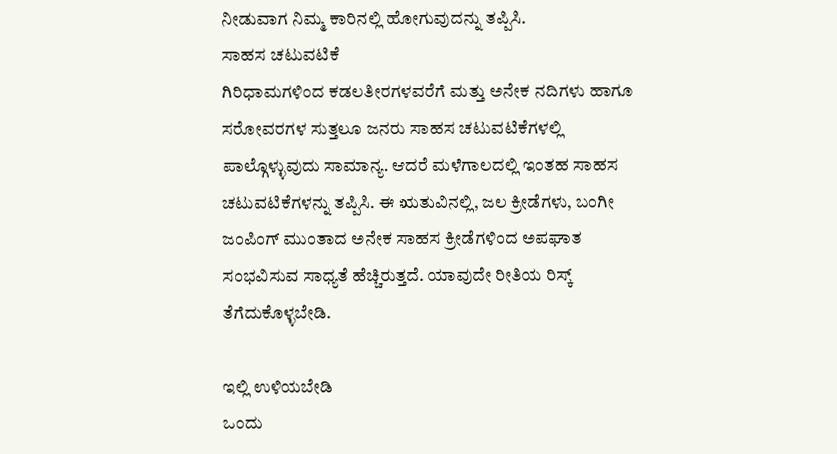ನೀಡುವಾಗ ನಿಮ್ಮ ಕಾರಿನಲ್ಲಿ ಹೋಗುವುದನ್ನು ತಪ್ಪಿಸಿ.
ಸಾಹಸ ಚಟುವಟಿಕೆ
ಗಿರಿಧಾಮಗಳಿಂದ ಕಡಲತೀರಗಳವರೆಗೆ ಮತ್ತು ಅನೇಕ ನದಿಗಳು ಹಾಗೂ ಸರೋವರಗಳ ಸುತ್ತಲೂ ಜನರು ಸಾಹಸ ಚಟುವಟಿಕೆಗಳಲ್ಲಿ ಪಾಲ್ಗೊಳ್ಳುವುದು ಸಾಮಾನ್ಯ. ಆದರೆ ಮಳೆಗಾಲದಲ್ಲಿ ಇಂತಹ ಸಾಹಸ ಚಟುವಟಿಕೆಗಳನ್ನು ತಪ್ಪಿಸಿ. ಈ ಋತುವಿನಲ್ಲಿ, ಜಲ ಕ್ರೀಡೆಗಳು, ಬಂಗೀ ಜಂಪಿಂಗ್ ಮುಂತಾದ ಅನೇಕ ಸಾಹಸ ಕ್ರೀಡೆಗಳಿಂದ ಅಪಘಾತ ಸಂಭವಿಸುವ ಸಾಧ್ಯತೆ ಹೆಚ್ಚಿರುತ್ತದೆ. ಯಾವುದೇ ರೀತಿಯ ರಿಸ್ಕ್ ತೆಗೆದುಕೊಳ್ಳಬೇಡಿ.

ಇಲ್ಲಿ ಉಳಿಯಬೇಡಿ
ಒಂದು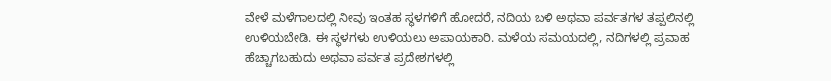ವೇಳೆ ಮಳೆಗಾಲದಲ್ಲಿ ನೀವು ಇಂತಹ ಸ್ಥಳಗಳಿಗೆ ಹೋದರೆ, ನದಿಯ ಬಳಿ ಅಥವಾ ಪರ್ವತಗಳ ತಪ್ಪಲಿನಲ್ಲಿ ಉಳಿಯಬೇಡಿ. ಈ ಸ್ಥಳಗಳು ಉಳಿಯಲು ಅಪಾಯಕಾರಿ. ಮಳೆಯ ಸಮಯದಲ್ಲಿ, ನದಿಗಳಲ್ಲಿ ಪ್ರವಾಹ ಹೆಚ್ಚಾಗಬಹುದು ಅಥವಾ ಪರ್ವತ ಪ್ರದೇಶಗಳಲ್ಲಿ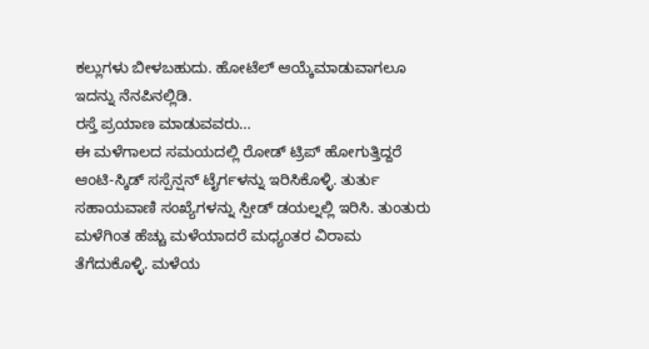ಕಲ್ಲುಗಳು ಬೀಳಬಹುದು. ಹೋಟೆಲ್ ಆಯ್ಕೆಮಾಡುವಾಗಲೂ ಇದನ್ನು ನೆನಪಿನಲ್ಲಿಡಿ.
ರಸ್ತೆ ಪ್ರಯಾಣ ಮಾಡುವವರು...
ಈ ಮಳೆಗಾಲದ ಸಮಯದಲ್ಲಿ ರೋಡ್ ಟ್ರಿಪ್ ಹೋಗುತ್ತಿದ್ದರೆ ಆಂಟಿ-ಸ್ಕಿಡ್ ಸಸ್ಪೆನ್ಷನ್ ಟೈರ್ಗಳನ್ನು ಇರಿಸಿಕೊಳ್ಳಿ. ತುರ್ತು ಸಹಾಯವಾಣಿ ಸಂಖ್ಯೆಗಳನ್ನು ಸ್ಪೀಡ್ ಡಯಲ್ನಲ್ಲಿ ಇರಿಸಿ. ತುಂತುರು ಮಳೆಗಿಂತ ಹೆಚ್ಚು ಮಳೆಯಾದರೆ ಮಧ್ಯಂತರ ವಿರಾಮ ತೆಗೆದುಕೊಳ್ಳಿ. ಮಳೆಯ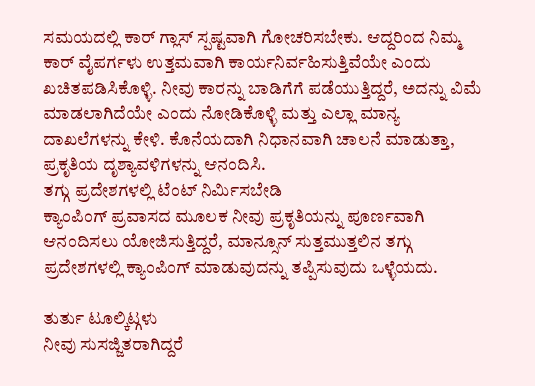ಸಮಯದಲ್ಲಿ ಕಾರ್ ಗ್ಲಾಸ್ ಸ್ಪಷ್ಟವಾಗಿ ಗೋಚರಿಸಬೇಕು. ಆದ್ದರಿಂದ ನಿಮ್ಮ ಕಾರ್ ವೈಪರ್ಗಳು ಉತ್ತಮವಾಗಿ ಕಾರ್ಯನಿರ್ವಹಿಸುತ್ತಿವೆಯೇ ಎಂದು ಖಚಿತಪಡಿಸಿಕೊಳ್ಳಿ. ನೀವು ಕಾರನ್ನು ಬಾಡಿಗೆಗೆ ಪಡೆಯುತ್ತಿದ್ದರೆ, ಅದನ್ನು ವಿಮೆ ಮಾಡಲಾಗಿದೆಯೇ ಎಂದು ನೋಡಿಕೊಳ್ಳಿ ಮತ್ತು ಎಲ್ಲಾ ಮಾನ್ಯ ದಾಖಲೆಗಳನ್ನು ಕೇಳಿ. ಕೊನೆಯದಾಗಿ ನಿಧಾನವಾಗಿ ಚಾಲನೆ ಮಾಡುತ್ತಾ, ಪ್ರಕೃತಿಯ ದೃಶ್ಯಾವಳಿಗಳನ್ನು ಆನಂದಿಸಿ.
ತಗ್ಗು ಪ್ರದೇಶಗಳಲ್ಲಿ ಟೆಂಟ್ ನಿರ್ಮಿಸಬೇಡಿ
ಕ್ಯಾಂಪಿಂಗ್ ಪ್ರವಾಸದ ಮೂಲಕ ನೀವು ಪ್ರಕೃತಿಯನ್ನು ಪೂರ್ಣವಾಗಿ ಆನಂದಿಸಲು ಯೋಜಿಸುತ್ತಿದ್ದರೆ, ಮಾನ್ಸೂನ್ ಸುತ್ತಮುತ್ತಲಿನ ತಗ್ಗು ಪ್ರದೇಶಗಳಲ್ಲಿ ಕ್ಯಾಂಪಿಂಗ್ ಮಾಡುವುದನ್ನು ತಪ್ಪಿಸುವುದು ಒಳ್ಳೆಯದು.

ತುರ್ತು ಟೂಲ್ಕಿಟ್ಗಳು
ನೀವು ಸುಸಜ್ಜಿತರಾಗಿದ್ದರೆ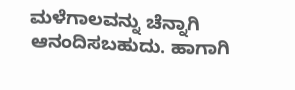ಮಳೆಗಾಲವನ್ನು ಚೆನ್ನಾಗಿ ಆನಂದಿಸಬಹುದು. ಹಾಗಾಗಿ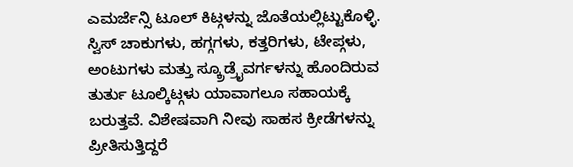ಎಮರ್ಜೆನ್ಸಿ ಟೂಲ್ ಕಿಟ್ಗಳನ್ನು ಜೊತೆಯಲ್ಲಿಟ್ಟುಕೊಳ್ಳಿ. ಸ್ವಿಸ್ ಚಾಕುಗಳು, ಹಗ್ಗಗಳು, ಕತ್ತರಿಗಳು, ಟೇಪ್ಗಳು, ಅಂಟುಗಳು ಮತ್ತು ಸ್ಕ್ರೂಡ್ರೈವರ್ಗಳನ್ನು ಹೊಂದಿರುವ ತುರ್ತು ಟೂಲ್ಕಿಟ್ಗಳು ಯಾವಾಗಲೂ ಸಹಾಯಕ್ಕೆ ಬರುತ್ತವೆ. ವಿಶೇಷವಾಗಿ ನೀವು ಸಾಹಸ ಕ್ರೀಡೆಗಳನ್ನು ಪ್ರೀತಿಸುತ್ತಿದ್ದರೆ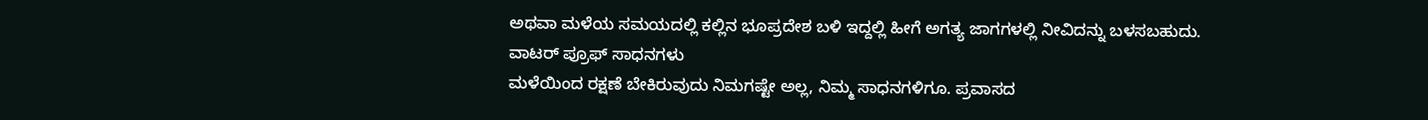ಅಥವಾ ಮಳೆಯ ಸಮಯದಲ್ಲಿ ಕಲ್ಲಿನ ಭೂಪ್ರದೇಶ ಬಳಿ ಇದ್ದಲ್ಲಿ ಹೀಗೆ ಅಗತ್ಯ ಜಾಗಗಳಲ್ಲಿ ನೀವಿದನ್ನು ಬಳಸಬಹುದು.
ವಾಟರ್ ಪ್ರೂಫ್ ಸಾಧನಗಳು
ಮಳೆಯಿಂದ ರಕ್ಷಣೆ ಬೇಕಿರುವುದು ನಿಮಗಷ್ಟೇ ಅಲ್ಲ, ನಿಮ್ಮ ಸಾಧನಗಳಿಗೂ. ಪ್ರವಾಸದ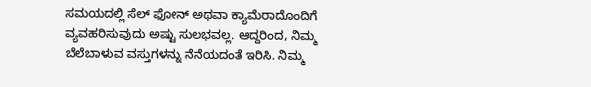ಸಮಯದಲ್ಲಿ ಸೆಲ್ ಫೋನ್ ಅಥವಾ ಕ್ಯಾಮೆರಾದೊಂದಿಗೆ ವ್ಯವಹರಿಸುವುದು ಅಷ್ಟು ಸುಲಭವಲ್ಲ. ಆದ್ದರಿಂದ, ನಿಮ್ಮ ಬೆಲೆಬಾಳುವ ವಸ್ತುಗಳನ್ನು ನೆನೆಯದಂತೆ ಇರಿಸಿ. ನಿಮ್ಮ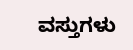ವಸ್ತುಗಳು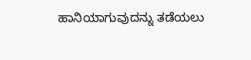ಹಾನಿಯಾಗುವುದನ್ನು ತಡೆಯಲು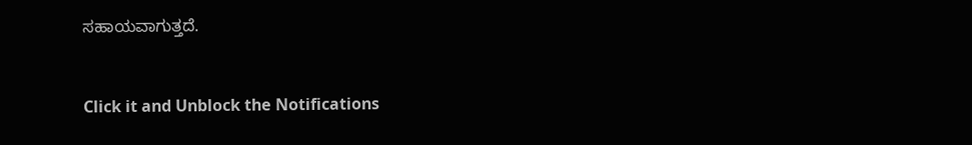ಸಹಾಯವಾಗುತ್ತದೆ.


Click it and Unblock the Notifications